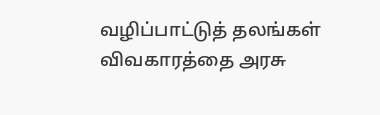வழிப்பாட்டுத் தலங்கள் விவகாரத்தை அரசு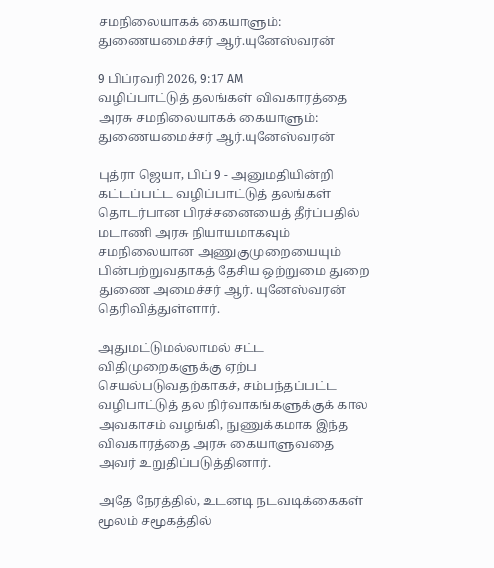சமநிலையாகக் கையாளும்: துணையமைச்சர் ஆர்.யுனேஸ்வரன்

9 பிப்ரவரி 2026, 9:17 AM
வழிப்பாட்டுத் தலங்கள் விவகாரத்தை அரசு சமநிலையாகக் கையாளும்: துணையமைச்சர் ஆர்.யுனேஸ்வரன்

புத்ரா ஜெயா, பிப் 9 - அனுமதியின்றி கட்டப்பட்ட வழிப்பாட்டுத் தலங்கள் தொடர்பான பிரச்சனையைத் தீர்ப்பதில் மடாணி அரசு நியாயமாகவும் சமநிலையான அணுகுமுறையையும் பின்பற்றுவதாகத் தேசிய ஒற்றுமை துறை துணை அமைச்சர் ஆர். யுனேஸ்வரன் தெரிவித்துள்ளார்.

அதுமட்டுமல்லாமல் சட்ட விதிமுறைகளுக்கு ஏற்ப செயல்படுவதற்காகச், சம்பந்தப்பட்ட வழிபாட்டுத் தல நிர்வாகங்களுக்குக் கால அவகாசம் வழங்கி, நுணுக்கமாக இந்த விவகாரத்தை அரசு கையாளுவதை அவர் உறுதிப்படுத்தினார்.

அதே நேரத்தில், உடனடி நடவடிக்கைகள் மூலம் சமூகத்தில்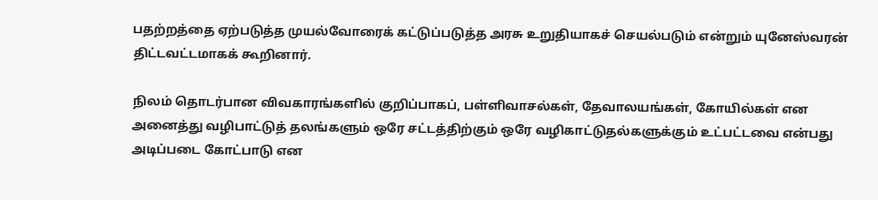பதற்றத்தை ஏற்படுத்த முயல்வோரைக் கட்டுப்படுத்த அரசு உறுதியாகச் செயல்படும் என்றும் யுனேஸ்வரன் திட்டவட்டமாகக் கூறினார்.

நிலம் தொடர்பான விவகாரங்களில் குறிப்பாகப், பள்ளிவாசல்கள், தேவாலயங்கள், கோயில்கள் என அனைத்து வழிபாட்டுத் தலங்களும் ஒரே சட்டத்திற்கும் ஒரே வழிகாட்டுதல்களுக்கும் உட்பட்டவை என்பது அடிப்படை கோட்பாடு என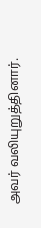அவர் வலியுறுத்தினார்.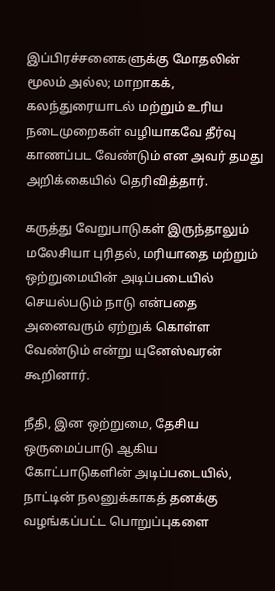இப்பிரச்சனைகளுக்கு மோதலின் மூலம் அல்ல; மாறாகக், கலந்துரையாடல் மற்றும் உரிய நடைமுறைகள் வழியாகவே தீர்வு காணப்பட வேண்டும் என அவர் தமது அறிக்கையில் தெரிவித்தார்.

கருத்து வேறுபாடுகள் இருந்தாலும் மலேசியா புரிதல், மரியாதை மற்றும் ஒற்றுமையின் அடிப்படையில் செயல்படும் நாடு என்பதை அனைவரும் ஏற்றுக் கொள்ள வேண்டும் என்று யுனேஸ்வரன் கூறினார்.

நீதி, இன ஒற்றுமை, தேசிய ஒருமைப்பாடு ஆகிய கோட்பாடுகளின் அடிப்படையில், நாட்டின் நலனுக்காகத் தனக்கு வழங்கப்பட்ட பொறுப்புகளை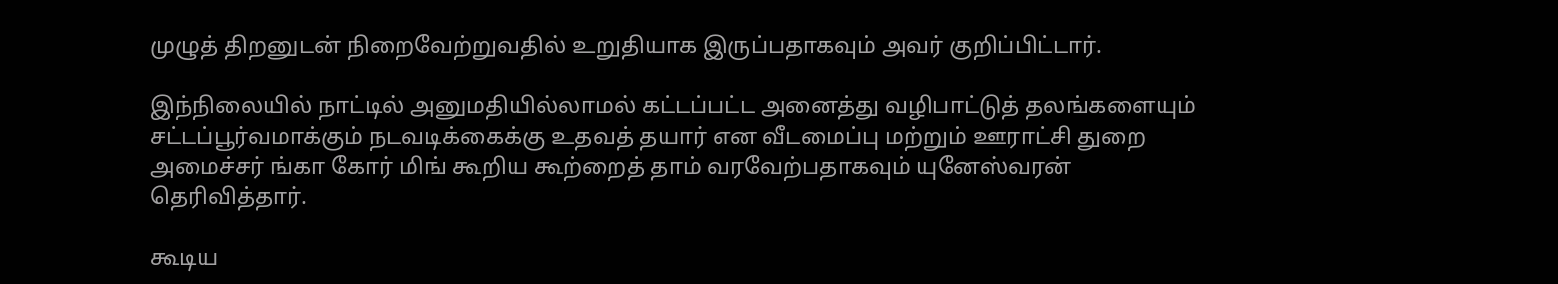முழுத் திறனுடன் நிறைவேற்றுவதில் உறுதியாக இருப்பதாகவும் அவர் குறிப்பிட்டார்.

இந்நிலையில் நாட்டில் அனுமதியில்லாமல் கட்டப்பட்ட அனைத்து வழிபாட்டுத் தலங்களையும் சட்டப்பூர்வமாக்கும் நடவடிக்கைக்கு உதவத் தயார் என வீடமைப்பு மற்றும் ஊராட்சி துறை அமைச்சர் ங்கா கோர் மிங் கூறிய கூற்றைத் தாம் வரவேற்பதாகவும் யுனேஸ்வரன் தெரிவித்தார்.

கூடிய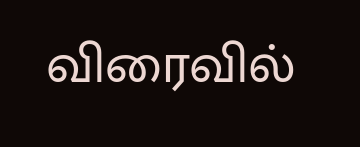விரைவில்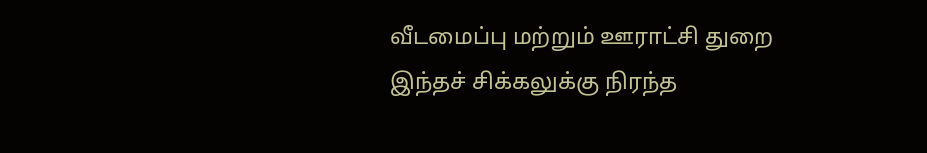வீடமைப்பு மற்றும் ஊராட்சி துறை இந்தச் சிக்கலுக்கு நிரந்த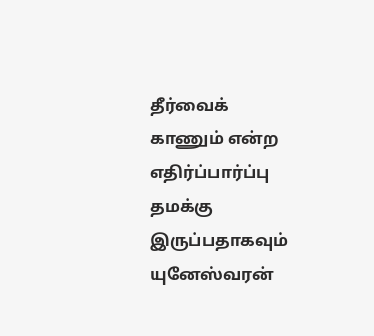தீர்வைக் காணும் என்ற எதிர்ப்பார்ப்பு தமக்கு இருப்பதாகவும் யுனேஸ்வரன்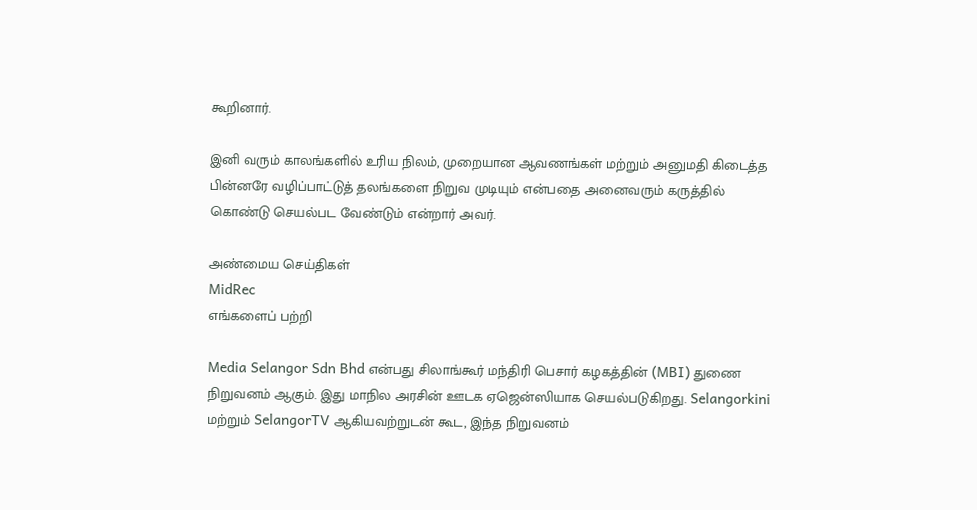கூறினார்.

இனி வரும் காலங்களில் உரிய நிலம், முறையான ஆவணங்கள் மற்றும் அனுமதி கிடைத்த பின்னரே வழிப்பாட்டுத் தலங்களை நிறுவ முடியும் என்பதை அனைவரும் கருத்தில் கொண்டு செயல்பட வேண்டும் என்றார் அவர்.

அண்மைய செய்திகள்
MidRec
எங்களைப் பற்றி

Media Selangor Sdn Bhd என்பது சிலாங்கூர் மந்திரி பெசார் கழகத்தின் (MBI) துணை நிறுவனம் ஆகும். இது மாநில அரசின் ஊடக ஏஜென்ஸியாக செயல்படுகிறது. Selangorkini மற்றும் SelangorTV ஆகியவற்றுடன் கூட, இந்த நிறுவனம்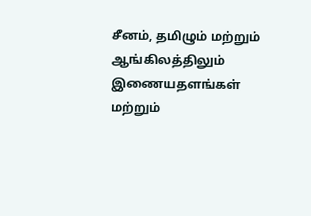சீனம், தமிழும் மற்றும் ஆங்கிலத்திலும் இணையதளங்கள் மற்றும்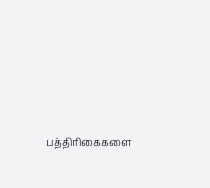பத்திரிகைகளை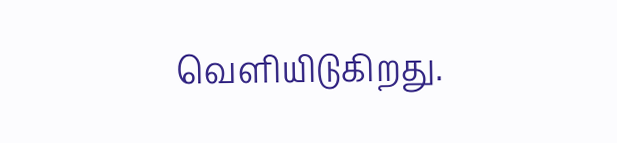வெளியிடுகிறது.